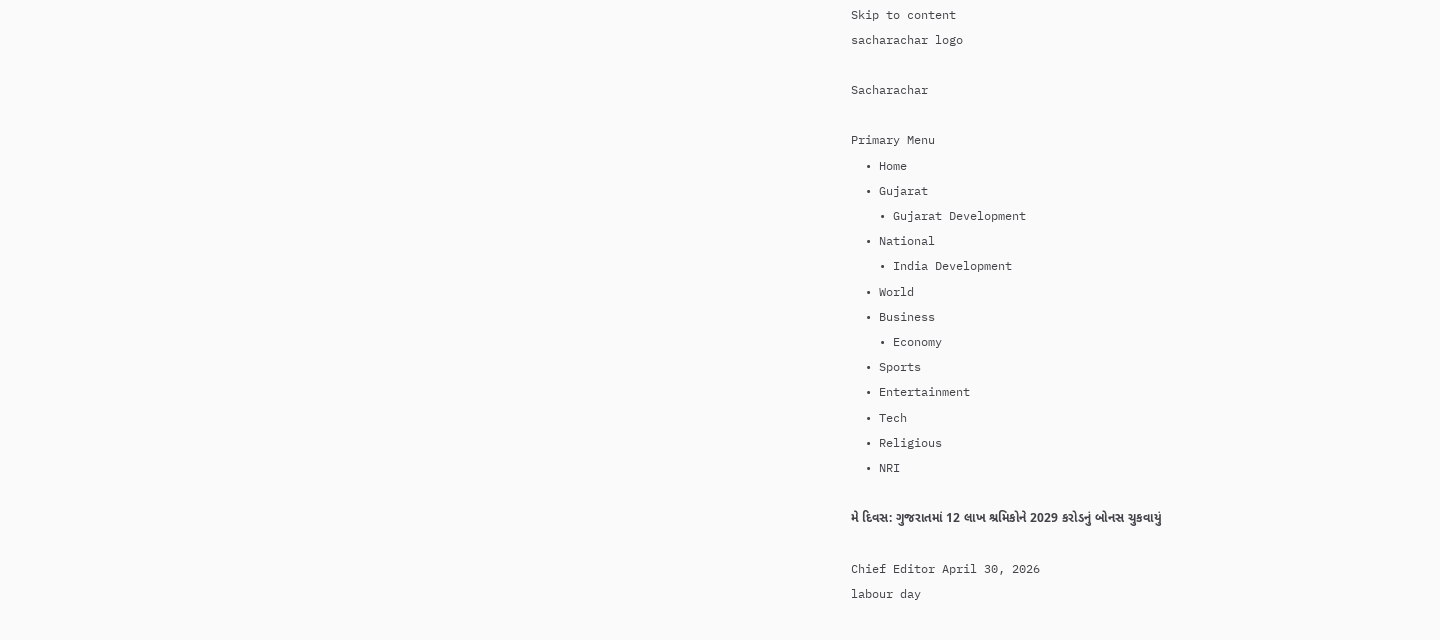Skip to content
sacharachar logo

Sacharachar

Primary Menu
  • Home
  • Gujarat
    • Gujarat Development
  • National
    • India Development
  • World
  • Business
    • Economy
  • Sports
  • Entertainment
  • Tech
  • Religious
  • NRI

મે દિવસ: ગુજરાતમાં 12 લાખ શ્રમિકોને 2029 કરોડનું બોનસ ચુકવાયું

Chief Editor April 30, 2026
labour day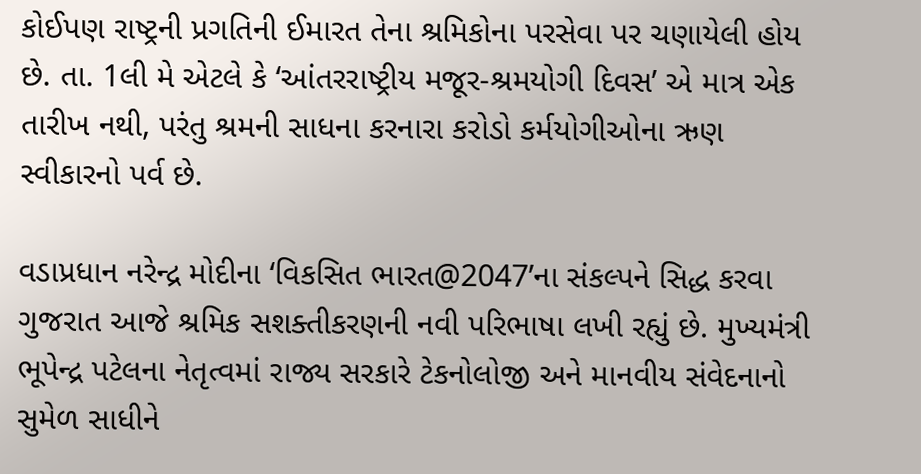કોઈપણ રાષ્ટ્રની પ્રગતિની ઈમારત તેના શ્રમિકોના પરસેવા પર ચણાયેલી હોય છે. તા. 1લી મે એટલે કે ‘આંતરરાષ્ટ્રીય મજૂર-શ્રમયોગી દિવસ’ એ માત્ર એક તારીખ નથી, પરંતુ શ્રમની સાધના કરનારા કરોડો કર્મયોગીઓના ઋણ સ્વીકારનો પર્વ છે.

વડાપ્રધાન નરેન્દ્ર મોદીના ‘વિકસિત ભારત@2047’ના સંકલ્પને સિદ્ધ કરવા ગુજરાત આજે શ્રમિક સશક્તીકરણની નવી પરિભાષા લખી રહ્યું છે. મુખ્યમંત્રી ભૂપેન્દ્ર પટેલના નેતૃત્વમાં રાજ્ય સરકારે ટેકનોલોજી અને માનવીય સંવેદનાનો સુમેળ સાધીને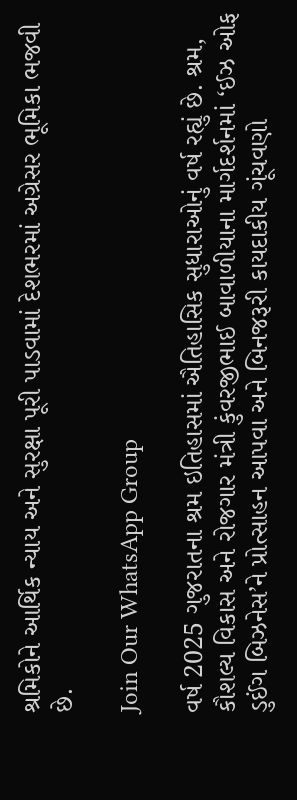શ્રમિકોને આર્થિક ન્યાય અને સુરક્ષા પૂરી પાડવામાં દેશભરમાં અગ્રેસર ભૂમિકા ભજવી છે.

Join Our WhatsApp Group

વર્ષ 2025 ગુજરાતના શ્રમ ઇતિહાસમાં ઐતિહાસિક સુધારાઓનું વર્ષ રહ્યું છે. શ્રમ, કૌશલ્ય વિકાસ અને રોજગાર મંત્રી કુંવરજીભાઈ બાવાળીયાના માર્ગદર્શનમાં ‘ઈઝ ઓફ ડુઈંગ બિઝનેસ’ને પ્રોત્સાહન આપવા અને બિનજરૂરી કાયદાકીય ગૂંચવણો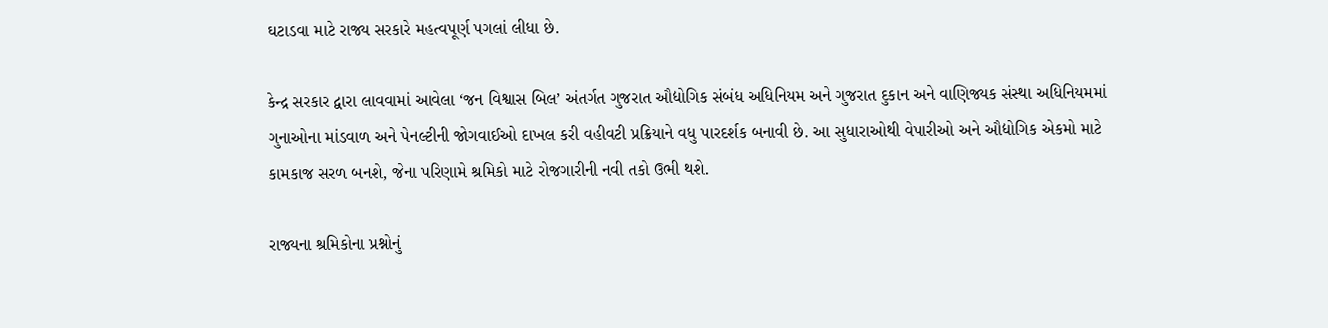ઘટાડવા માટે રાજ્ય સરકારે મહત્વપૂર્ણ પગલાં લીધા છે.

કેન્દ્ર સરકાર દ્વારા લાવવામાં આવેલા ‘જન વિશ્વાસ બિલ’ અંતર્ગત ગુજરાત ઔદ્યોગિક સંબંધ અધિનિયમ અને ગુજરાત દુકાન અને વાણિજ્યક સંસ્થા અધિનિયમમાં ગુનાઓના માંડવાળ અને પેનલ્ટીની જોગવાઈઓ દાખલ કરી વહીવટી પ્રક્રિયાને વધુ પારદર્શક બનાવી છે. આ સુધારાઓથી વેપારીઓ અને ઔદ્યોગિક એકમો માટે કામકાજ સરળ બનશે, જેના પરિણામે શ્રમિકો માટે રોજગારીની નવી તકો ઉભી થશે.

રાજ્યના શ્રમિકોના પ્રશ્નોનું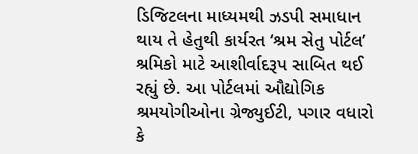ડિજિટલના માધ્યમથી ઝડપી સમાધાન થાય તે હેતુથી કાર્યરત ‘શ્રમ સેતુ પોર્ટલ’ શ્રમિકો માટે આશીર્વાદરૂપ સાબિત થઈ રહ્યું છે. આ પોર્ટલમાં ઔદ્યોગિક શ્રમયોગીઓના ગ્રેજ્યુઈટી, પગાર વધારો કે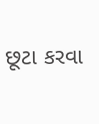છૂટા કરવા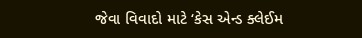જેવા વિવાદો માટે ‘કેસ એન્ડ ક્લેઈમ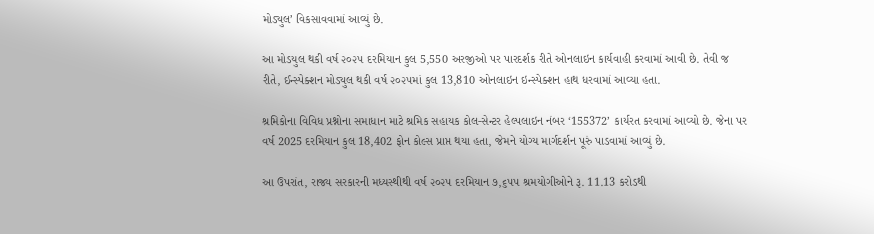મોડ્યુલ’ વિકસાવવામાં આવ્યું છે.

આ મોડયુલ થકી વર્ષ ૨૦૨૫ દરમિયાન કુલ 5,550 અરજીઓ પર પારદર્શક રીતે ઓનલાઇન કાર્યવાહી કરવામાં આવી છે. તેવી જ રીતે, ઈન્સ્પેક્શન મોડ્યુલ થકી વર્ષ ૨૦૨૫માં કુલ 13,810 ઓનલાઇન ઇન્સ્પેક્શન હાથ ધરવામાં આવ્યા હતા.

શ્રમિકોના વિવિધ પ્રશ્નોના સમાધાન માટે શ્રમિક સહાયક કોલ-સેન્ટર હેલ્પલાઇન નંબર ‘155372’ કાર્યરત કરવામાં આવ્યો છે. જેના પર વર્ષ 2025 દરમિયાન કુલ 18,402 ફોન કોલ્સ પ્રાપ્ત થયા હતા, જેમને યોગ્ય માર્ગદર્શન પૂરું પાડવામાં આવ્યું છે.

આ ઉપરાંત, રાજ્ય સરકારની મધ્યસ્થીથી વર્ષ ૨૦૨૫ દરમિયાન ૭,૬૫૫ શ્રમયોગીઓને રૂ. 11.13 કરોડથી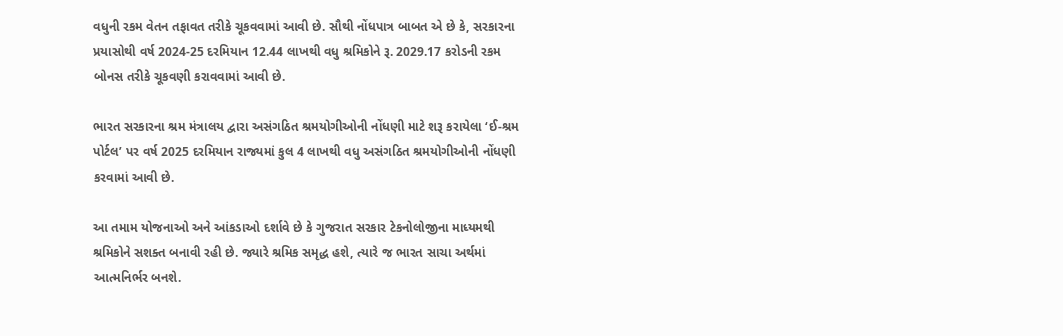વધુની રકમ વેતન તફાવત તરીકે ચૂકવવામાં આવી છે. સૌથી નોંધપાત્ર બાબત એ છે કે, સરકારના પ્રયાસોથી વર્ષ 2024-25 દરમિયાન 12.44 લાખથી વધુ શ્રમિકોને રૂ. 2029.17 કરોડની રકમ બોનસ તરીકે ચૂકવણી કરાવવામાં આવી છે.

ભારત સરકારના શ્રમ મંત્રાલય દ્વારા અસંગઠિત શ્રમયોગીઓની નોંધણી માટે શરૂ કરાયેલા ‘ઈ-શ્રમ પોર્ટલ’ પર વર્ષ 2025 દરમિયાન રાજ્યમાં કુલ 4 લાખથી વધુ અસંગઠિત શ્રમયોગીઓની નોંધણી કરવામાં આવી છે.

આ તમામ યોજનાઓ અને આંકડાઓ દર્શાવે છે કે ગુજરાત સરકાર ટેકનોલોજીના માધ્યમથી શ્રમિકોને સશક્ત બનાવી રહી છે. જ્યારે શ્રમિક સમૃદ્ધ હશે, ત્યારે જ ભારત સાચા અર્થમાં આત્મનિર્ભર બનશે.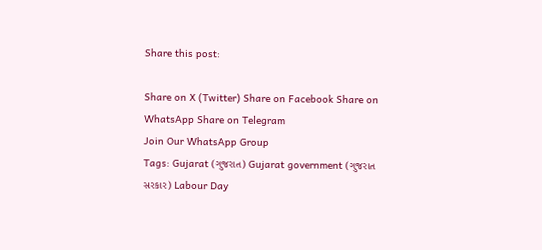Share this post:

Share on X (Twitter) Share on Facebook Share on WhatsApp Share on Telegram
Join Our WhatsApp Group
Tags: Gujarat (ગુજરાત) Gujarat government (ગુજરાત સરકાર) Labour Day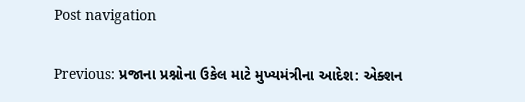Post navigation

Previous: પ્રજાના પ્રશ્નોના ઉકેલ માટે મુખ્યમંત્રીના આદેશ: એક્શન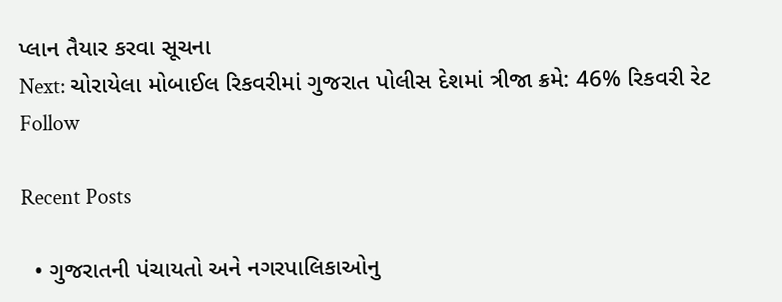પ્લાન તૈયાર કરવા સૂચના
Next: ચોરાયેલા મોબાઈલ રિકવરીમાં ગુજરાત પોલીસ દેશમાં ત્રીજા ક્રમે: 46% રિકવરી રેટ
Follow

Recent Posts

  • ગુજરાતની પંચાયતો અને નગરપાલિકાઓનુ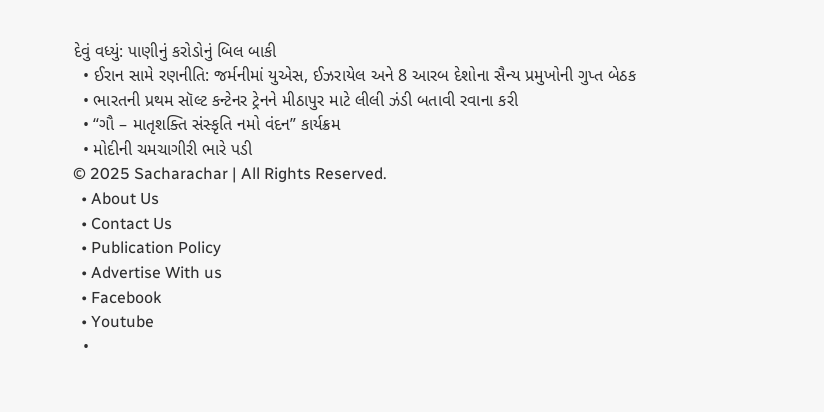દેવું વધ્યું: પાણીનું કરોડોનું બિલ બાકી
  • ઈરાન સામે રણનીતિ: જર્મનીમાં યુએસ, ઈઝરાયેલ અને 8 આરબ દેશોના સૈન્ય પ્રમુખોની ગુપ્ત બેઠક
  • ભારતની પ્રથમ સૉલ્ટ કન્ટેનર ટ્રેનને મીઠાપુર માટે લીલી ઝંડી બતાવી રવાના કરી
  • “ગૌ – માતૃશક્તિ સંસ્કૃતિ નમો વંદન” કાર્યક્રમ
  • મોદીની ચમચાગીરી ભારે પડી
© 2025 Sacharachar | All Rights Reserved.
  • About Us
  • Contact Us
  • Publication Policy
  • Advertise With us
  • Facebook
  • Youtube
  •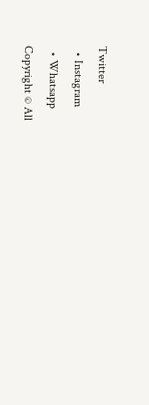Twitter
  • Instagram
  • Whatsapp
Copyright © All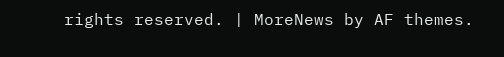rights reserved. | MoreNews by AF themes.